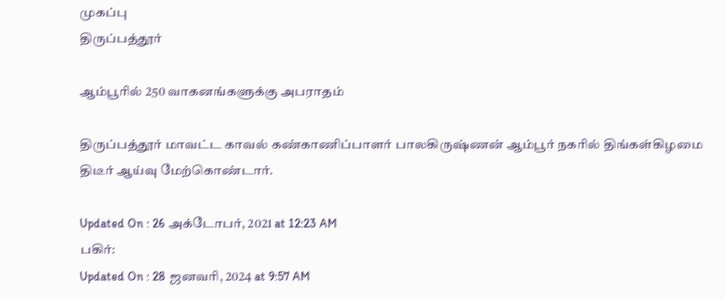முகப்பு
திருப்பத்தூர்

ஆம்பூரில் 250 வாகனங்களுக்கு அபராதம்

திருப்பத்தூர் மாவட்ட காவல் கண்காணிப்பாளர் பாலகிருஷ்ணன் ஆம்பூர் நகரில் திங்கள்கிழமை திடீர் ஆய்வு மேற்கொண்டார்.

Updated On : 26 அக்டோபர், 2021 at 12:23 AM
பகிர்:
Updated On : 28 ஜனவரி, 2024 at 9:57 AM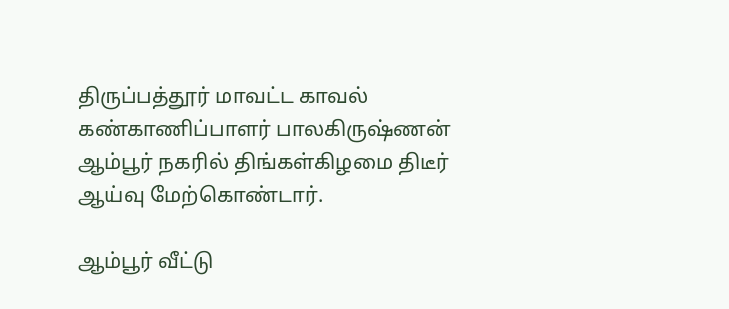திருப்பத்தூர் மாவட்ட காவல் கண்காணிப்பாளர் பாலகிருஷ்ணன் ஆம்பூர் நகரில் திங்கள்கிழமை திடீர் ஆய்வு மேற்கொண்டார்.

ஆம்பூர் வீட்டு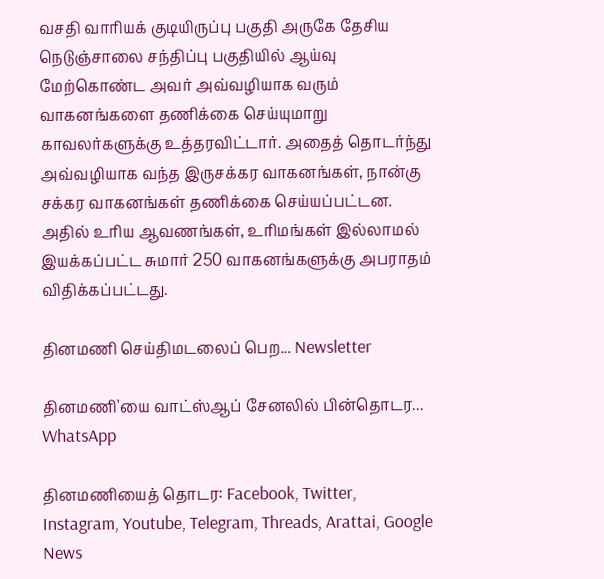வசதி வாரியக் குடியிருப்பு பகுதி அருகே தேசிய நெடுஞ்சாலை சந்திப்பு பகுதியில் ஆய்வு மேற்கொண்ட அவர் அவ்வழியாக வரும் வாகனங்களை தணிக்கை செய்யுமாறு காவலர்களுக்கு உத்தரவிட்டார். அதைத் தொடர்ந்து அவ்வழியாக வந்த இருசக்கர வாகனங்கள், நான்கு சக்கர வாகனங்கள் தணிக்கை செய்யப்பட்டன. அதில் உரிய ஆவணங்கள், உரிமங்கள் இல்லாமல் இயக்கப்பட்ட சுமார் 250 வாகனங்களுக்கு அபராதம் விதிக்கப்பட்டது.

தினமணி செய்திமடலைப் பெற... Newsletter

தினமணி'யை வாட்ஸ்ஆப் சேனலில் பின்தொடர... WhatsApp

தினமணியைத் தொடர: Facebook, Twitter, Instagram, Youtube, Telegram, Threads, Arattai, Google News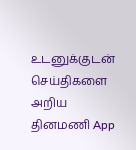உடனுக்குடன் செய்திகளை அறிய தினமணி App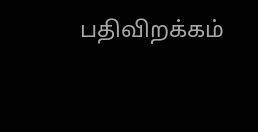பதிவிறக்கம்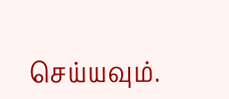செய்யவும்.